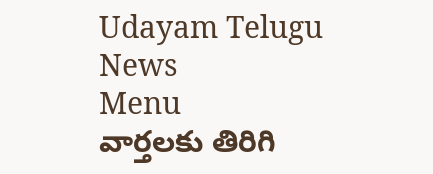Udayam Telugu News
Menu
వార్తలకు తిరిగి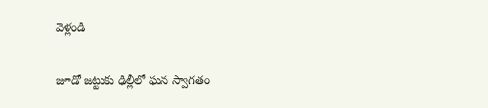వెళ్లండి

జూడో జట్టుకు ఢిల్లీలో ఘన స్వాగతం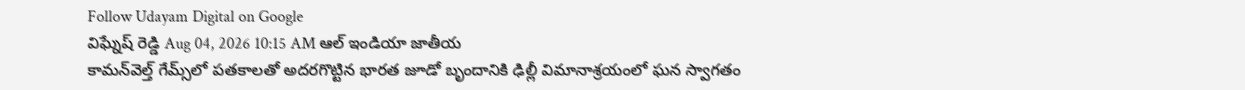Follow Udayam Digital on Google
విఘ్నేష్ రెడ్డి Aug 04, 2026 10:15 AM ఆల్ ఇండియా జాతీయ
కామన్‌వెల్త్ గేమ్స్‌లో పతకాలతో అదరగొట్టిన భారత జూడో బృందానికి ఢిల్లీ విమానాశ్రయంలో ఘన స్వాగతం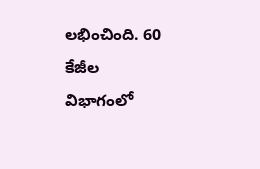లభించింది. 60 కేజీల విభాగంలో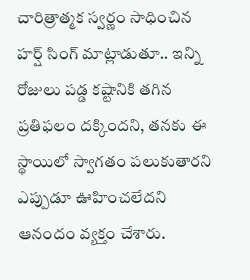చారిత్రాత్మక స్వర్ణం సాధించిన హర్ష్ సింగ్ మాట్లాడుతూ.. ఇన్ని రోజులు పడ్డ కష్టానికి తగిన ప్రతిఫలం దక్కిందని, తనకు ఈ స్థాయిలో స్వాగతం పలుకుతారని ఎప్పుడూ ఊహించలేదని ఆనందం వ్యక్తం చేశారు.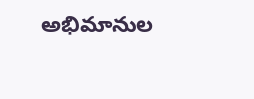అభిమానుల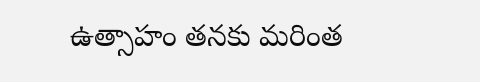ఉత్సాహం తనకు మరింత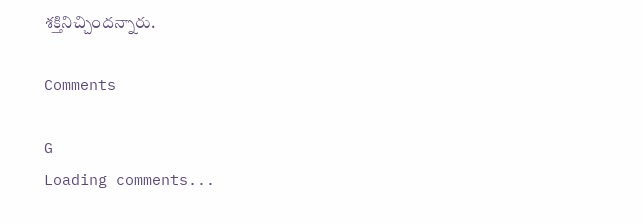శక్తినిచ్చిందన్నారు.

Comments

G
Loading comments...